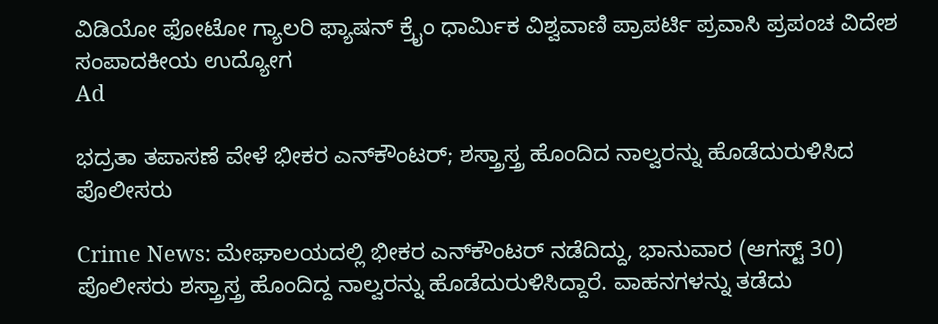ವಿಡಿಯೋ ಫೋಟೋ ಗ್ಯಾಲರಿ ಫ್ಯಾಷನ್ ಕ್ರೈಂ ಧಾರ್ಮಿಕ ವಿಶ್ವವಾಣಿ ಪ್ರಾಪರ್ಟಿ ಪ್ರವಾಸಿ ಪ್ರಪಂಚ ವಿದೇಶ ಸಂಪಾದಕೀಯ ಉದ್ಯೋಗ
Ad

ಭದ್ರತಾ ತಪಾಸಣೆ ವೇಳೆ ಭೀಕರ ಎನ್‌ಕೌಂಟರ್‌; ಶಸ್ತ್ರಾಸ್ತ್ರ ಹೊಂದಿದ ನಾಲ್ವರನ್ನು ಹೊಡೆದುರುಳಿಸಿದ ಪೊಲೀಸರು

Crime News: ಮೇಘಾಲಯದಲ್ಲಿ ಭೀಕರ ಎನ್‌ಕೌಂಟರ್‌ ನಡೆದಿದ್ದು, ಭಾನುವಾರ (ಆಗಸ್ಟ್‌ 30) ಪೊಲೀಸರು ಶಸ್ತ್ರಾಸ್ತ್ರ ಹೊಂದಿದ್ದ ನಾಲ್ವರನ್ನು ಹೊಡೆದುರುಳಿಸಿದ್ದಾರೆ. ವಾಹನಗಳನ್ನು ತಡೆದು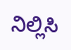ನಿಲ್ಲಿಸಿ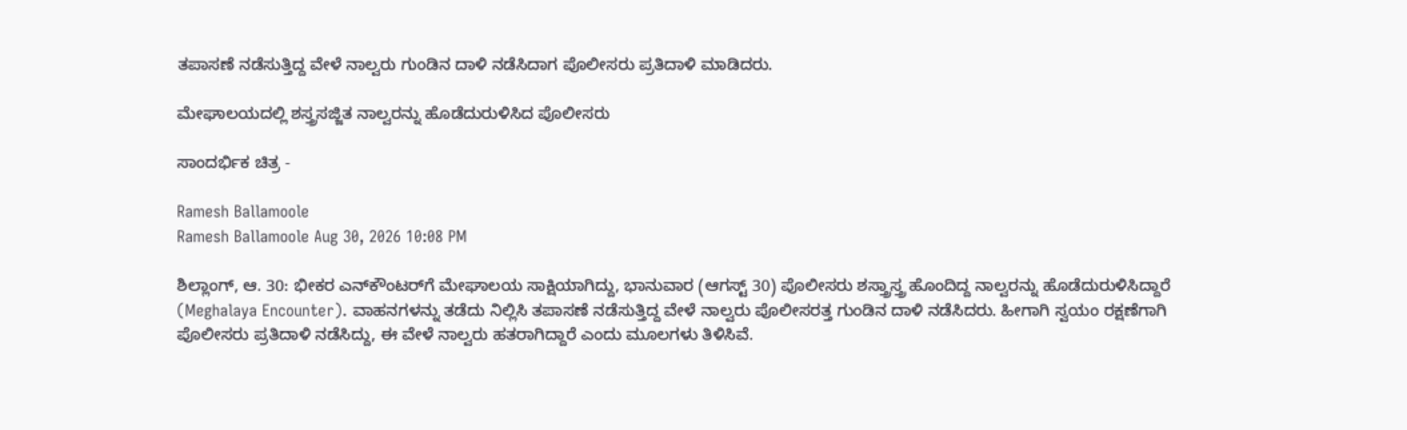ತಪಾಸಣೆ ನಡೆಸುತ್ತಿದ್ದ ವೇಳೆ ನಾಲ್ವರು ಗುಂಡಿನ ದಾಳಿ ನಡೆಸಿದಾಗ ಪೊಲೀಸರು ಪ್ರತಿದಾಳಿ ಮಾಡಿದರು.

ಮೇಘಾಲಯದಲ್ಲಿ ಶಸ್ತ್ರಸಜ್ಜಿತ ನಾಲ್ವರನ್ನು ಹೊಡೆದುರುಳಿಸಿದ ಪೊಲೀಸರು

ಸಾಂದರ್ಭಿಕ ಚಿತ್ರ -

Ramesh Ballamoole
Ramesh Ballamoole Aug 30, 2026 10:08 PM

ಶಿಲ್ಲಾಂಗ್‌, ಆ. 30: ಭೀಕರ ಎನ್‌ಕೌಂಟರ್‌ಗೆ ಮೇಘಾಲಯ ಸಾಕ್ಷಿಯಾಗಿದ್ದು, ಭಾನುವಾರ (ಆಗಸ್ಟ್‌ 30) ಪೊಲೀಸರು ಶಸ್ತ್ರಾಸ್ತ್ರ ಹೊಂದಿದ್ದ ನಾಲ್ವರನ್ನು ಹೊಡೆದುರುಳಿಸಿದ್ದಾರೆ (Meghalaya Encounter). ವಾಹನಗಳನ್ನು ತಡೆದು ನಿಲ್ಲಿಸಿ ತಪಾಸಣೆ ನಡೆಸುತ್ತಿದ್ದ ವೇಳೆ ನಾಲ್ವರು ಪೊಲೀಸರತ್ತ ಗುಂಡಿನ ದಾಳಿ ನಡೆಸಿದರು. ಹೀಗಾಗಿ ಸ್ವಯಂ ರಕ್ಷಣೆಗಾಗಿ ಪೊಲೀಸರು ಪ್ರತಿದಾಳಿ ನಡೆಸಿದ್ದು, ಈ ವೇಳೆ ನಾಲ್ವರು ಹತರಾಗಿದ್ದಾರೆ ಎಂದು ಮೂಲಗಳು ತಿಳಿಸಿವೆ.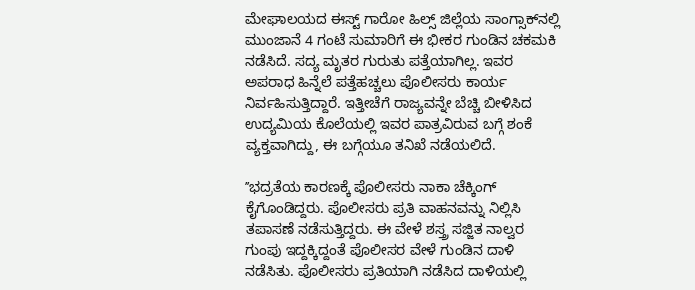ಮೇಘಾಲಯದ ಈಸ್ಟ್‌ ಗಾರೋ ಹಿಲ್ಸ್‌ ಜಿಲ್ಲೆಯ ಸಾಂಗ್ಸಾಕ್‌ನಲ್ಲಿ ಮುಂಜಾನೆ 4 ಗಂಟೆ ಸುಮಾರಿಗೆ ಈ ಭೀಕರ ಗುಂಡಿನ ಚಕಮಕಿ ನಡೆಸಿದೆ. ಸದ್ಯ ಮೃತರ ಗುರುತು ಪತ್ತೆಯಾಗಿಲ್ಲ. ಇವರ ಅಪರಾಧ ಹಿನ್ನೆಲೆ ಪತ್ತೆಹಚ್ಚಲು ಪೊಲೀಸರು ಕಾರ್ಯ ನಿರ್ವಹಿಸುತ್ತಿದ್ದಾರೆ. ಇತ್ತೀಚೆಗೆ ರಾಜ್ಯವನ್ನೇ ಬೆಚ್ಚಿ ಬೀಳಿಸಿದ ಉದ್ಯಮಿಯ ಕೊಲೆಯಲ್ಲಿ ಇವರ ಪಾತ್ರವಿರುವ ಬಗ್ಗೆ ಶಂಕೆ ವ್ಯಕ್ತವಾಗಿದ್ದು, ಈ ಬಗ್ಗೆಯೂ ತನಿಖೆ ನಡೆಯಲಿದೆ.

ʼʼಭದ್ರತೆಯ ಕಾರಣಕ್ಕೆ ಪೊಲೀಸರು ನಾಕಾ ಚೆಕ್ಕಿಂಗ್‌ ಕೈಗೊಂಡಿದ್ದರು. ಪೊಲೀಸರು ಪ್ರತಿ ವಾಹನವನ್ನು ನಿಲ್ಲಿಸಿ ತಪಾಸಣೆ ನಡೆಸುತ್ತಿದ್ದರು. ಈ ವೇಳೆ ಶಸ್ತ್ರ ಸಜ್ಜಿತ ನಾಲ್ವರ ಗುಂಪು ಇದ್ದಕ್ಕಿದ್ದಂತೆ ಪೊಲೀಸರ ವೇಳೆ ಗುಂಡಿನ ದಾಳಿ ನಡೆಸಿತು. ಪೊಲೀಸರು ಪ್ರತಿಯಾಗಿ ನಡೆಸಿದ ದಾಳಿಯಲ್ಲಿ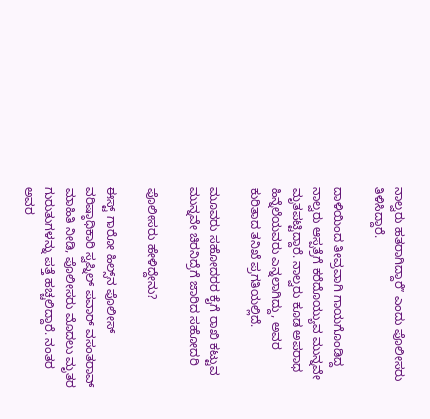ನಾಲ್ವರು ಹತರಾಗಿದ್ದಾರೆʼʼ ಎಂದು ಪೊಲೀಸರು ತಿಳಿಸಿದ್ದಾರೆ.

ದಾಳಿಯಿಂದ ತೀವ್ರವಾಗಿ ಗಾಯಗೊಂಡಿದ್ದ ನಾಲ್ವರು ಆಸ್ಪತ್ರೆಗೆ ಕರೆದೊಯ್ಯುವ ಮುನ್ನವೇ ಮೃತಪಟ್ಟಿದ್ದಾರೆ. ನಾಲ್ವರು ಕೂಡ ಅಪರಾಧ ಹಿನ್ನೆಲೆಯವರು ಎನ್ನಲಾಗಿದ್ದು, ಅವರ ಕುರಿತಾದ ತನಿಖೆ ಪ್ರಗತಿಯಲ್ಲಿದೆ.

ಮೂವರು ಸಹೋದರರ ಕೈಗೆ ರಾಖಿ ಕಟ್ಟುವ ಮುನ್ನವೇ ಚಿರನಿದ್ರೆಗೆ ಜಾರಿದ ಸಹೋದರಿ

ಪೊಲೀಸರು ಹೇಳಿದ್ದೇನು?

ಈಸ್ಟ್‌ ಗಾರೋ ಹಿಲ್ಸ್‌ನ ಪೊಲೀಸ್ ವರಿಷ್ಠಾಧಿಕಾರಿ ಸ್ವಪ್ನಿಲ್ ಪವಾರ್ ವಸಂತರಾವ್‌ ಮಾಹಿತಿ ನೀಡಿ, ಪೊಲೀಸರು ಮೊದಲು ಮೃತರ ಗುರುತುಗಳನ್ನು ಪತ್ತೆ ಹಚ್ಚಲಿದ್ದಾರೆ. ನಂತರ ಅವರ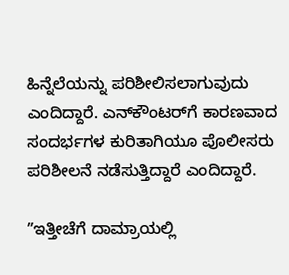ಹಿನ್ನೆಲೆಯನ್ನು ಪರಿಶೀಲಿಸಲಾಗುವುದು ಎಂದಿದ್ದಾರೆ. ಎನ್‌ಕೌಂಟರ್‌ಗೆ ಕಾರಣವಾದ ಸಂದರ್ಭಗಳ ಕುರಿತಾಗಿಯೂ ಪೊಲೀಸರು ಪರಿಶೀಲನೆ ನಡೆಸುತ್ತಿದ್ದಾರೆ ಎಂದಿದ್ದಾರೆ.

ʼʼಇತ್ತೀಚೆಗೆ ದಾಮ್ರಾಯಲ್ಲಿ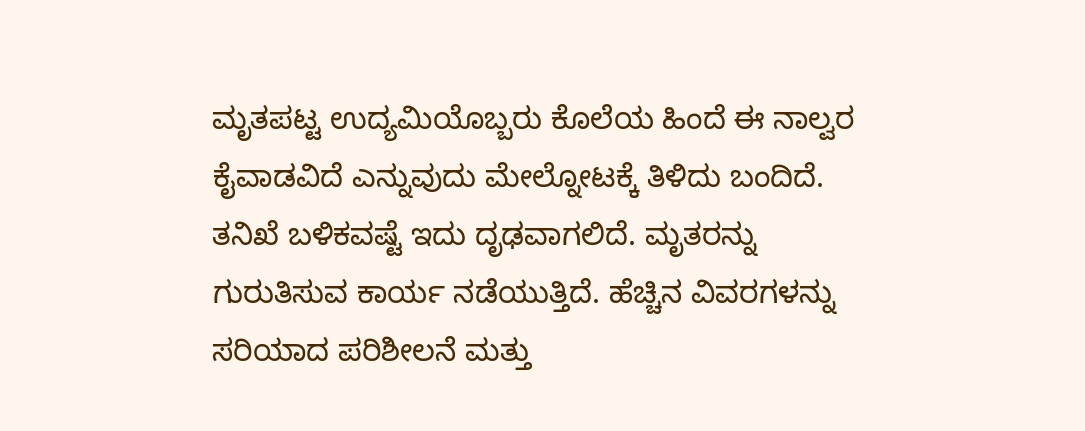ಮೃತಪಟ್ಟ ಉದ್ಯಮಿಯೊಬ್ಬರು ಕೊಲೆಯ ಹಿಂದೆ ಈ ನಾಲ್ವರ ಕೈವಾಡವಿದೆ ಎನ್ನುವುದು ಮೇಲ್ನೋಟಕ್ಕೆ ತಿಳಿದು ಬಂದಿದೆ. ತನಿಖೆ ಬಳಿಕವಷ್ಟೆ ಇದು ದೃಢವಾಗಲಿದೆ. ಮೃತರನ್ನು ಗುರುತಿಸುವ ಕಾರ್ಯ ನಡೆಯುತ್ತಿದೆ. ಹೆಚ್ಚಿನ ವಿವರಗಳನ್ನು ಸರಿಯಾದ ಪರಿಶೀಲನೆ ಮತ್ತು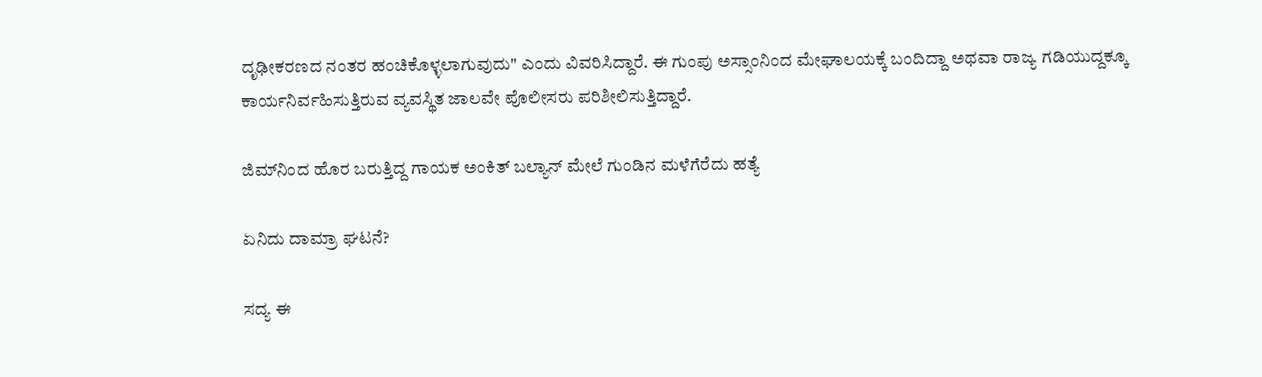ದೃಢೀಕರಣದ ನಂತರ ಹಂಚಿಕೊಳ್ಳಲಾಗುವುದು" ಎಂದು ವಿವರಿಸಿದ್ದಾರೆ. ಈ ಗುಂಪು ಅಸ್ಸಾಂನಿಂದ ಮೇಘಾಲಯಕ್ಕೆ ಬಂದಿದ್ದಾ ಅಥವಾ ರಾಜ್ಯ ಗಡಿಯುದ್ದಕ್ಕೂ ಕಾರ್ಯನಿರ್ವಹಿಸುತ್ತಿರುವ ವ್ಯವಸ್ಥಿತ ಜಾಲವೇ ಪೊಲೀಸರು ಪರಿಶೀಲಿಸುತ್ತಿದ್ದಾರೆ.

ಜಿಮ್‌ನಿಂದ ಹೊರ ಬರುತ್ತಿದ್ದ ಗಾಯಕ ಅಂಕಿತ್ ಬಲ್ಯಾನ್ ಮೇಲೆ ಗುಂಡಿನ ಮಳೆಗೆರೆದು ಹತ್ಯೆ

ಏನಿದು ದಾಮ್ರಾ ಘಟನೆ?

ಸದ್ಯ ಈ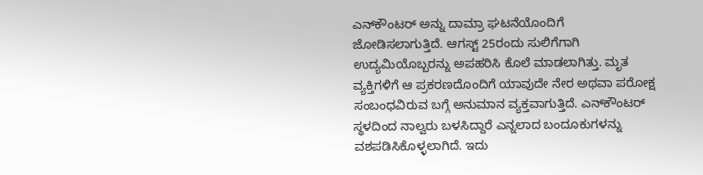ಎನ್‌ಕೌಂಟರ್‌ ಅನ್ನು ದಾಮ್ರಾ ಘಟನೆಯೊಂದಿಗೆ ಜೋಡಿಸಲಾಗುತ್ತಿದೆ. ಆಗಸ್ಟ್ 25ರಂದು ಸುಲಿಗೆಗಾಗಿ ಉದ್ಯಮಿಯೊಬ್ಬರನ್ನು ಅಪಹರಿಸಿ ಕೊಲೆ ಮಾಡಲಾಗಿತ್ತು. ಮೃತ ವ್ಯಕ್ತಿಗಳಿಗೆ ಆ ಪ್ರಕರಣದೊಂದಿಗೆ ಯಾವುದೇ ನೇರ ಅಥವಾ ಪರೋಕ್ಷ ಸಂಬಂಧವಿರುವ ಬಗ್ಗೆ ಅನುಮಾನ ವ್ಯಕ್ತವಾಗುತ್ತಿದೆ. ಎನ್‌ಕೌಂಟರ್ ಸ್ಥಳದಿಂದ ನಾಲ್ವರು ಬಳಸಿದ್ದಾರೆ ಎನ್ನಲಾದ ಬಂದೂಕುಗಳನ್ನು ವಶಪಡಿಸಿಕೊಳ್ಳಲಾಗಿದೆ. ಇದು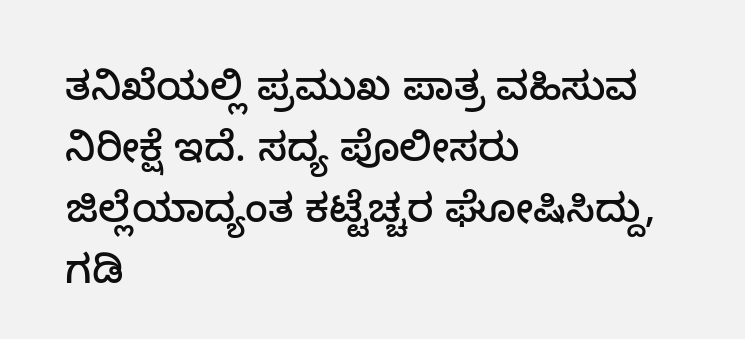ತನಿಖೆಯಲ್ಲಿ ಪ್ರಮುಖ ಪಾತ್ರ ವಹಿಸುವ ನಿರೀಕ್ಷೆ ಇದೆ. ಸದ್ಯ ಪೊಲೀಸರು ಜಿಲ್ಲೆಯಾದ್ಯಂತ ಕಟ್ಟೆಚ್ಚರ ಘೋಷಿಸಿದ್ದು, ಗಡಿ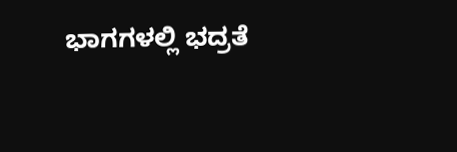ಭಾಗಗಳಲ್ಲಿ ಭದ್ರತೆ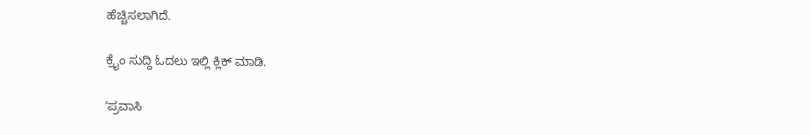ಹೆಚ್ಚಿಸಲಾಗಿದೆ.

ಕ್ರೈಂ ಸುದ್ದಿ ಓದಲು ಇಲ್ಲಿ ಕ್ಲಿಕ್‌ ಮಾಡಿ.

ʼಪ್ರವಾಸಿ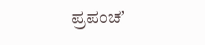ಪ್ರಪಂಚʼ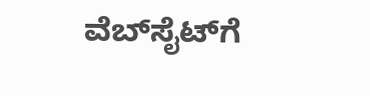ವೆಬ್‌ಸೈಟ್‌ಗೆ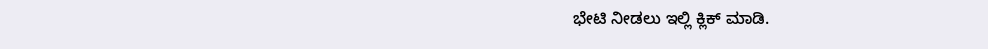ಭೇಟಿ ನೀಡಲು ಇಲ್ಲಿ ಕ್ಲಿಕ್‌ ಮಾಡಿ.